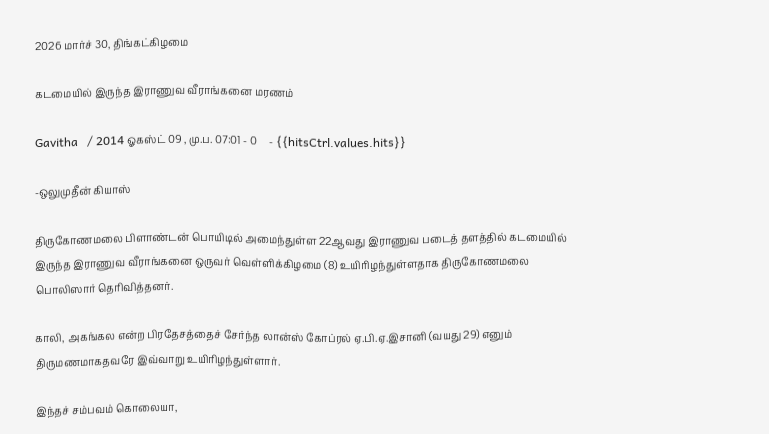2026 மார்ச் 30, திங்கட்கிழமை

கடமையில் இருந்த இராணுவ வீராங்கனை மரணம்

Gavitha   / 2014 ஓகஸ்ட் 09 , மு.ப. 07:01 - 0     - {{hitsCtrl.values.hits}}

-ஒலுமுதீன் கியாஸ்

திருகோணமலை பிளாண்டன் பொயிடில் அமைந்துள்ள 22ஆவது இராணுவ படைத் தளத்தில் கடமையில் இருந்த இராணுவ வீராங்கனை ஒருவர் வெள்ளிக்கிழமை (8) உயிரிழந்துள்ளதாக திருகோணமலை பொலிஸார் தெரிவித்தனர்.

காலி, அகங்கல என்ற பிரதேசத்தைச் சேர்ந்த லான்ஸ் கோப்ரல் ஏ.பி.ஏ.இசானி (வயது 29) எனும் திருமணமாகதவரே இவ்வாறு உயிரிழந்துள்ளார்.

இந்தச் சம்பவம் கொலையா,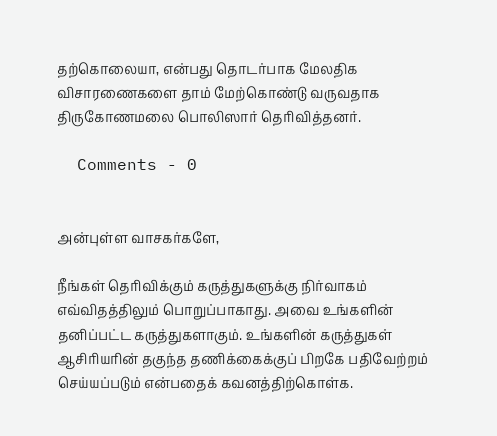தற்கொலையா, என்பது தொடர்பாக மேலதிக விசாரணைகளை தாம் மேற்கொண்டு வருவதாக திருகோணமலை பொலிஸார் தெரிவித்தனர்.

  Comments - 0


அன்புள்ள வாசகர்களே,

நீங்கள் தெரிவிக்கும் கருத்துகளுக்கு நிர்வாகம் எவ்விதத்திலும் பொறுப்பாகாது. அவை உங்களின் தனிப்பட்ட கருத்துகளாகும். உங்களின் கருத்துகள் ஆசிரியரின் தகுந்த தணிக்கைக்குப் பிறகே பதிவேற்றம் செய்யப்படும் என்பதைக் கவனத்திற்கொள்க.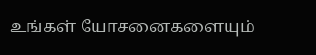உங்கள் யோசனைகளையும்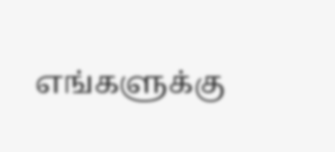எங்களுக்கு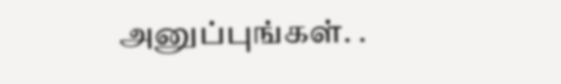அனுப்புங்கள். .